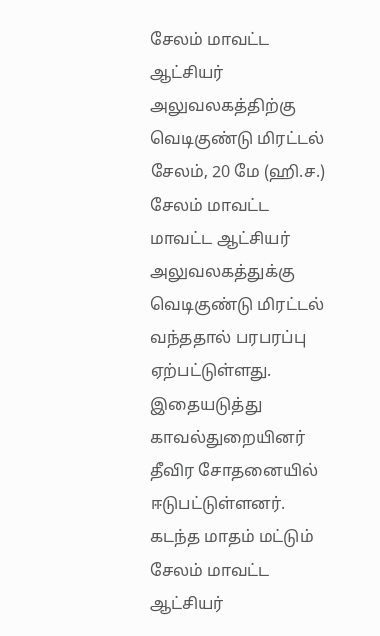சேலம் மாவட்ட ஆட்சியர் அலுவலகத்திற்கு வெடிகுண்டு மிரட்டல்
சேலம், 20 மே (ஹி.ச.) சேலம் மாவட்ட மாவட்ட ஆட்சியர் அலுவலகத்துக்கு வெடிகுண்டு மிரட்டல் வந்ததால் பரபரப்பு ஏற்பட்டுள்ளது. இதையடுத்து காவல்துறையினர் தீவிர சோதனையில் ஈடுபட்டுள்ளனர். கடந்த மாதம் மட்டும் சேலம் மாவட்ட ஆட்சியர்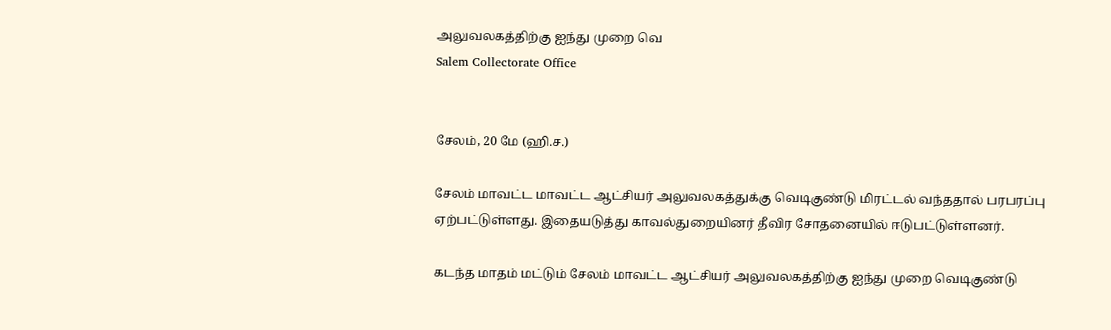அலுவலகத்திற்கு ஐந்து முறை வெ
Salem Collectorate Office


சேலம், 20 மே (ஹி.ச.)

சேலம் மாவட்ட மாவட்ட ஆட்சியர் அலுவலகத்துக்கு வெடிகுண்டு மிரட்டல் வந்ததால் பரபரப்பு ஏற்பட்டுள்ளது. இதையடுத்து காவல்துறையினர் தீவிர சோதனையில் ஈடுபட்டுள்ளனர்.

கடந்த மாதம் மட்டும் சேலம் மாவட்ட ஆட்சியர் அலுவலகத்திற்கு ஐந்து முறை வெடிகுண்டு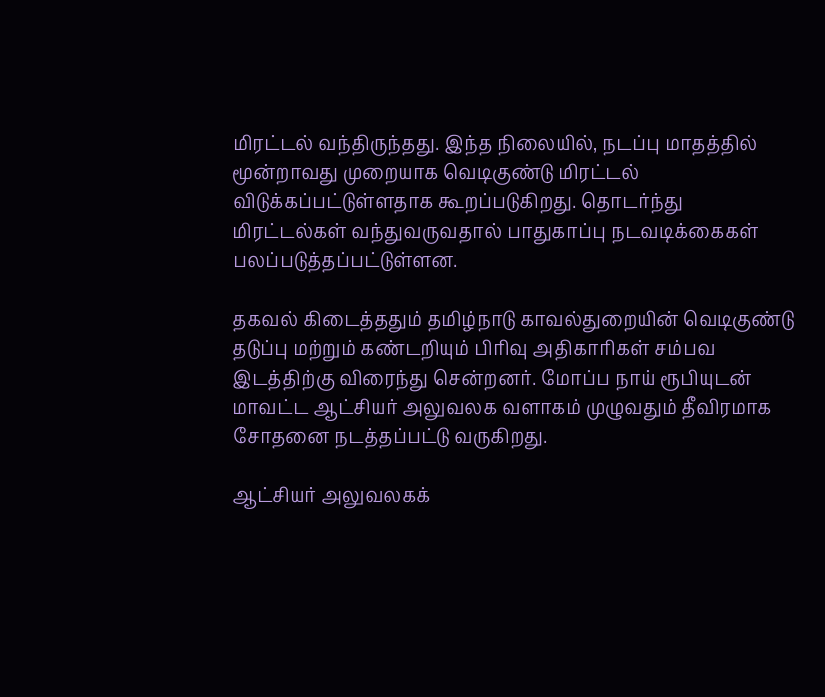மிரட்டல் வந்திருந்தது. இந்த நிலையில், நடப்பு மாதத்தில் மூன்றாவது முறையாக வெடிகுண்டு மிரட்டல் விடுக்கப்பட்டுள்ளதாக கூறப்படுகிறது. தொடர்ந்து மிரட்டல்கள் வந்துவருவதால் பாதுகாப்பு நடவடிக்கைகள் பலப்படுத்தப்பட்டுள்ளன.

தகவல் கிடைத்ததும் தமிழ்நாடு காவல்துறையின் வெடிகுண்டு தடுப்பு மற்றும் கண்டறியும் பிரிவு அதிகாரிகள் சம்பவ இடத்திற்கு விரைந்து சென்றனர். மோப்ப நாய் ரூபியுடன் மாவட்ட ஆட்சியர் அலுவலக வளாகம் முழுவதும் தீவிரமாக சோதனை நடத்தப்பட்டு வருகிறது.

ஆட்சியர் அலுவலகக்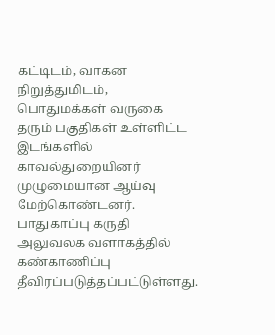கட்டிடம், வாகன நிறுத்துமிடம், பொதுமக்கள் வருகை தரும் பகுதிகள் உள்ளிட்ட இடங்களில் காவல்துறையினர் முழுமையான ஆய்வு மேற்கொண்டனர். பாதுகாப்பு கருதி அலுவலக வளாகத்தில் கண்காணிப்பு தீவிரப்படுத்தப்பட்டுள்ளது.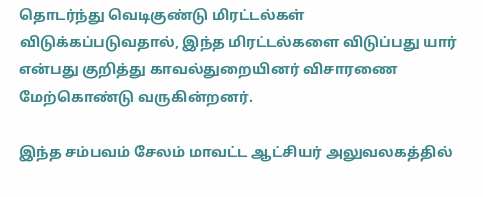தொடர்ந்து வெடிகுண்டு மிரட்டல்கள் விடுக்கப்படுவதால், இந்த மிரட்டல்களை விடுப்பது யார் என்பது குறித்து காவல்துறையினர் விசாரணை மேற்கொண்டு வருகின்றனர்.

இந்த சம்பவம் சேலம் மாவட்ட ஆட்சியர் அலுவலகத்தில்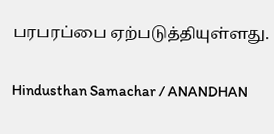பரபரப்பை ஏற்படுத்தியுள்ளது.

Hindusthan Samachar / ANANDHAN